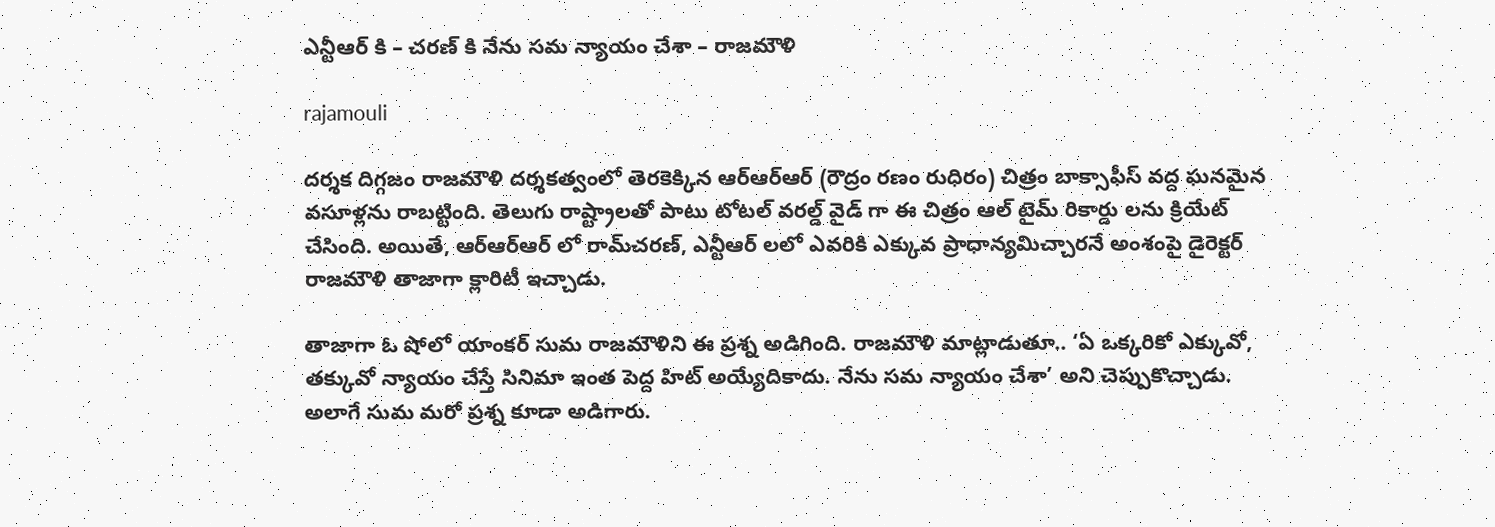ఎన్టీఆర్ కి – చరణ్ కి నేను సమ న్యాయం చేశా – రాజమౌళి

rajamouli

దర్శక దిగ్గజం రాజమౌళి దర్శకత్వంలో తెరకెక్కిన ఆర్ఆర్ఆర్ (రౌద్రం రణం రుధిరం) చిత్రం బాక్సాఫీస్ వద్ద ఘనమైన వసూళ్లను రాబట్టింది. తెలుగు రాష్ట్రాలతో పాటు టోటల్ వరల్డ్ వైడ్ గా ఈ చిత్రం ఆల్ టైమ్ రికార్డు లను క్రియేట్ చేసింది. అయితే, ఆర్ఆర్ఆర్ లో రామ్‌చరణ్, ఎన్టీఆర్ లలో ఎవరికి ఎక్కువ ప్రాధాన్యమిచ్చారనే అంశంపై డైరెక్టర్ రాజమౌళి తాజాగా క్లారిటీ ఇచ్చాడు.

తాజాగా ఓ షోలో యాంకర్ సుమ రాజమౌళిని ఈ ప్రశ్న అడిగింది. రాజమౌళి మాట్లాడుతూ.. ‘ఏ ఒక్కరికో ఎక్కువో, తక్కువో న్యాయం చేస్తే సినిమా ఇంత పెద్ద హిట్ అయ్యేదికాదు. నేను సమ న్యాయం చేశా’ అని చెప్పుకొచ్చాడు. అలాగే సుమ మరో ప్రశ్న కూడా అడిగారు.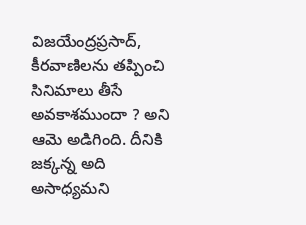విజయేంద్రప్రసాద్, కీరవాణిలను తప్పించి సినిమాలు తీసే అవకాశముందా ? అని ఆమె అడిగింది. దీనికి జక్కన్న అది అసాధ్యమని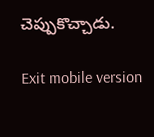చెప్పుకొచ్చాడు.

Exit mobile version